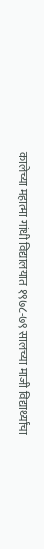कालेच्या महात्मा गांधी विद्यालयात १९७८-७९ सालच्या माजी विद्यार्थ्यांचा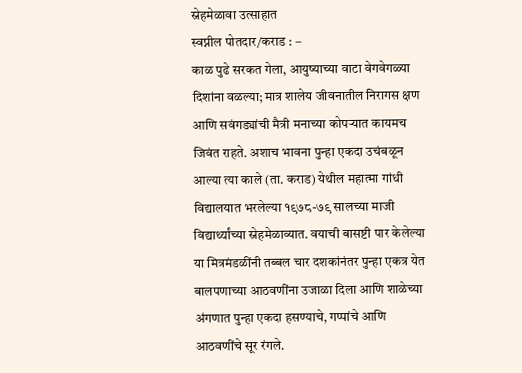स्नेहमेळावा उत्साहात
स्वप्नील पोतदार/कराड : –
काळ पुढे सरकत गेला, आयुष्याच्या वाटा वेगवेगळ्या दिशांना वळल्या; मात्र शालेय जीवनातील निरागस क्षण आणि सवंगड्यांची मैत्री मनाच्या कोपऱ्यात कायमच जिवंत राहते. अशाच भावना पुन्हा एकदा उचंबळून आल्या त्या काले (ता. कराड) येथील महात्मा गांधी विद्यालयात भरलेल्या १९७८-७९ सालच्या माजी विद्यार्थ्यांच्या स्नेहमेळाव्यात. वयाची बासष्टी पार केलेल्या या मित्रमंडळींनी तब्बल चार दशकांनंतर पुन्हा एकत्र येत बालपणाच्या आठवणींना उजाळा दिला आणि शाळेच्या अंगणात पुन्हा एकदा हसण्याचे, गप्पांचे आणि आठवणींचे सूर रंगले.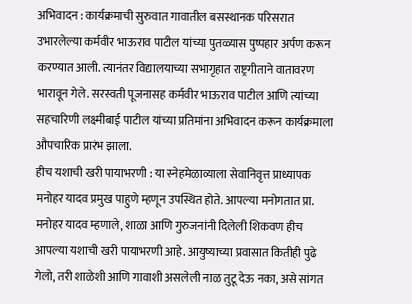अभिवादन : कार्यक्रमाची सुरुवात गावातील बसस्थानक परिसरात उभारलेल्या कर्मवीर भाऊराव पाटील यांच्या पुतळ्यास पुष्पहार अर्पण करून करण्यात आली. त्यानंतर विद्यालयाच्या सभागृहात राष्ट्रगीताने वातावरण भारावून गेले. सरस्वती पूजनासह कर्मवीर भाऊराव पाटील आणि त्यांच्या सहचारिणी लक्ष्मीबाई पाटील यांच्या प्रतिमांना अभिवादन करून कार्यक्रमाला औपचारिक प्रारंभ झाला.
हीच यशाची खरी पायाभरणी : या स्नेहमेळाव्याला सेवानिवृत्त प्राध्यापक मनोहर यादव प्रमुख पाहुणे म्हणून उपस्थित होते. आपल्या मनोगतात प्रा. मनोहर यादव म्हणाले, शाळा आणि गुरुजनांनी दिलेली शिकवण हीच आपल्या यशाची खरी पायाभरणी आहे. आयुष्याच्या प्रवासात कितीही पुढे गेलो, तरी शाळेशी आणि गावाशी असलेली नाळ तुटू देऊ नका, असे सांगत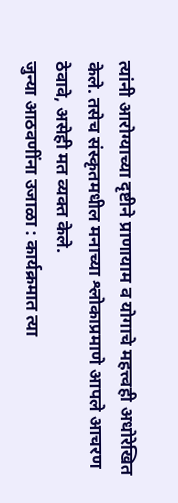त्यांनी आरोग्याच्या दृष्टीने प्राणायाम व योगाचे महत्त्वही अधोरेखित केले. तसेच संस्कृतमधील मनाच्या श्लोकाप्रमाणे आपले आचरण ठेवावे, असेही मत व्यक्त केले.
जुन्या आठवणींना उजाळा : कार्यक्रमात त्या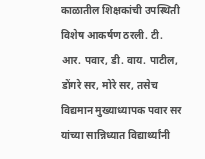काळातील शिक्षकांची उपस्थिती विशेष आकर्षण ठरली. टी. आर. पवार, डी. वाय. पाटील, डोंगरे सर, मोरे सर, तसेच विद्यमान मुख्याध्यापक पवार सर यांच्या सान्निध्यात विद्यार्थ्यांनी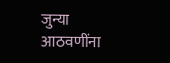जुन्या आठवणींना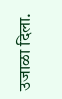उजाळा दिला.